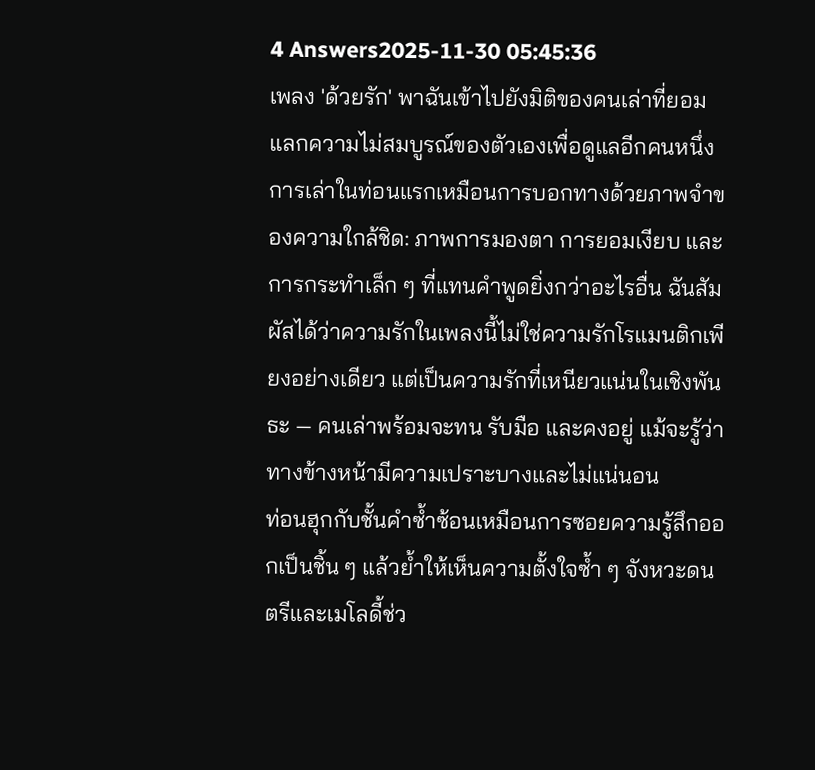4 Answers2025-11-30 05:45:36
เพลง 'ด้วยรัก' พาฉันเข้าไปยังมิติของคนเล่าที่ยอมแลกความไม่สมบูรณ์ของตัวเองเพื่อดูแลอีกคนหนึ่ง
การเล่าในท่อนแรกเหมือนการบอกทางด้วยภาพจำของความใกล้ชิด: ภาพการมองตา การยอมเงียบ และการกระทำเล็ก ๆ ที่แทนคำพูดยิ่งกว่าอะไรอื่น ฉันสัมผัสได้ว่าความรักในเพลงนี้ไม่ใช่ความรักโรแมนติกเพียงอย่างเดียว แต่เป็นความรักที่เหนียวแน่นในเชิงพันธะ — คนเล่าพร้อมจะทน รับมือ และคงอยู่ แม้จะรู้ว่าทางข้างหน้ามีความเปราะบางและไม่แน่นอน
ท่อนฮุกกับชั้นคำซ้ำซ้อนเหมือนการซอยความรู้สึกออกเป็นชิ้น ๆ แล้วย้ำให้เห็นความตั้งใจซ้ำ ๆ จังหวะดนตรีและเมโลดี้ช่ว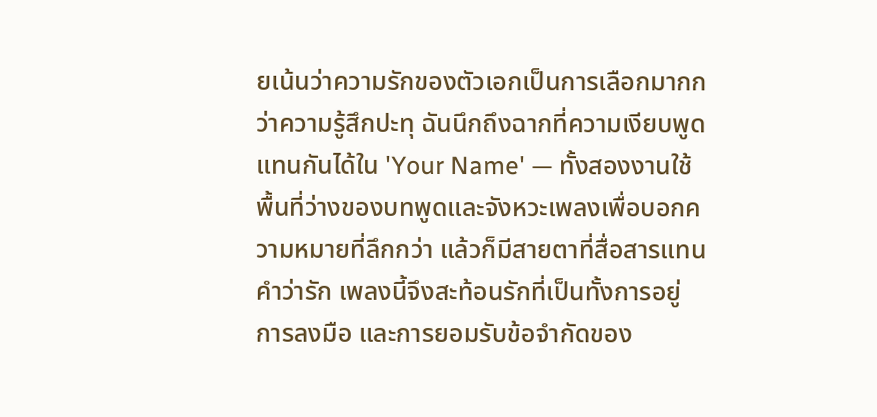ยเน้นว่าความรักของตัวเอกเป็นการเลือกมากกว่าความรู้สึกปะทุ ฉันนึกถึงฉากที่ความเงียบพูดแทนกันได้ใน 'Your Name' — ทั้งสองงานใช้พื้นที่ว่างของบทพูดและจังหวะเพลงเพื่อบอกความหมายที่ลึกกว่า แล้วก็มีสายตาที่สื่อสารแทนคำว่ารัก เพลงนี้จึงสะท้อนรักที่เป็นทั้งการอยู่ การลงมือ และการยอมรับข้อจำกัดของ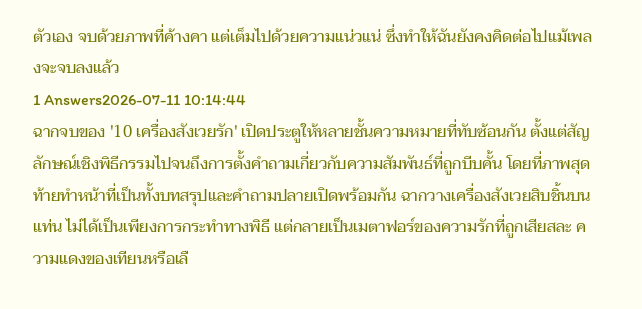ตัวเอง จบด้วยภาพที่ค้างคา แต่เต็มไปด้วยความแน่วแน่ ซึ่งทำให้ฉันยังคงคิดต่อไปแม้เพลงจะจบลงแล้ว
1 Answers2026-07-11 10:14:44
ฉากจบของ '10 เครื่องสังเวยรัก' เปิดประตูให้หลายชั้นความหมายที่ทับซ้อนกัน ตั้งแต่สัญลักษณ์เชิงพิธีกรรมไปจนถึงการตั้งคำถามเกี่ยวกับความสัมพันธ์ที่ถูกบีบคั้น โดยที่ภาพสุดท้ายทำหน้าที่เป็นทั้งบทสรุปและคำถามปลายเปิดพร้อมกัน ฉากวางเครื่องสังเวยสิบชิ้นบนแท่น ไม่ได้เป็นเพียงการกระทำทางพิธี แต่กลายเป็นเมตาฟอร์ของความรักที่ถูกเสียสละ ความแดงของเทียนหรือเลื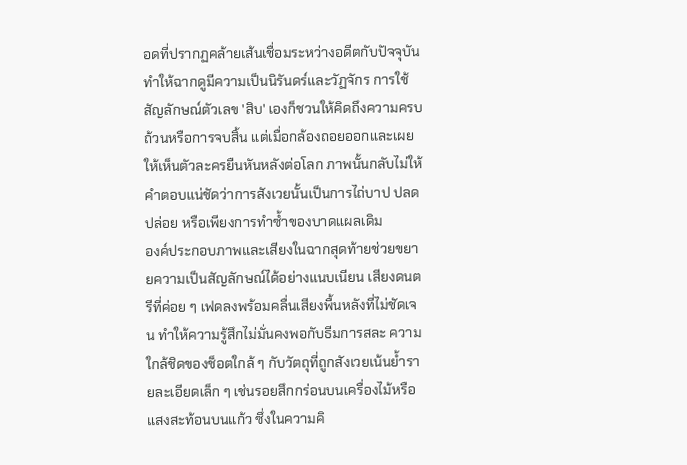อดที่ปรากฏคล้ายเส้นเชื่อมระหว่างอดีตกับปัจจุบัน ทำให้ฉากดูมีความเป็นนิรันดร์และวัฏจักร การใช้สัญลักษณ์ตัวเลข 'สิบ' เองก็ชวนให้คิดถึงความครบถ้วนหรือการจบสิ้น แต่เมื่อกล้องถอยออกและเผยให้เห็นตัวละครยืนหันหลังต่อโลก ภาพนั้นกลับไม่ให้คำตอบแน่ชัดว่าการสังเวยนั้นเป็นการไถ่บาป ปลดปล่อย หรือเพียงการทำซ้ำของบาดแผลเดิม
องค์ประกอบภาพและเสียงในฉากสุดท้ายช่วยขยายความเป็นสัญลักษณ์ได้อย่างแนบเนียน เสียงดนตรีที่ค่อย ๆ เฟดลงพร้อมคลื่นเสียงพื้นหลังที่ไม่ชัดเจน ทำให้ความรู้สึกไม่มั่นคงพอกับธีมการสละ ความใกล้ชิดของช็อตใกล้ ๆ กับวัตถุที่ถูกสังเวยเน้นย้ำรายละเอียดเล็ก ๆ เช่นรอยสึกกร่อนบนเครื่องไม้หรือแสงสะท้อนบนแก้ว ซึ่งในความคิ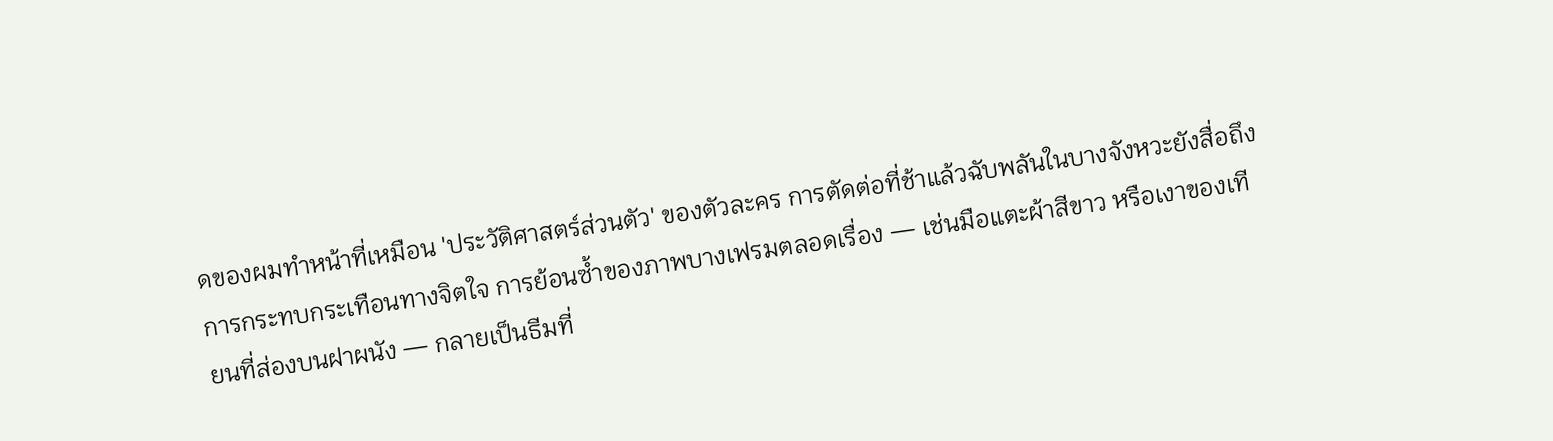ดของผมทำหน้าที่เหมือน 'ประวัติศาสตร์ส่วนตัว' ของตัวละคร การตัดต่อที่ช้าแล้วฉับพลันในบางจังหวะยังสื่อถึงการกระทบกระเทือนทางจิตใจ การย้อนซ้ำของภาพบางเฟรมตลอดเรื่อง — เช่นมือแตะผ้าสีขาว หรือเงาของเทียนที่ส่องบนฝาผนัง — กลายเป็นธีมที่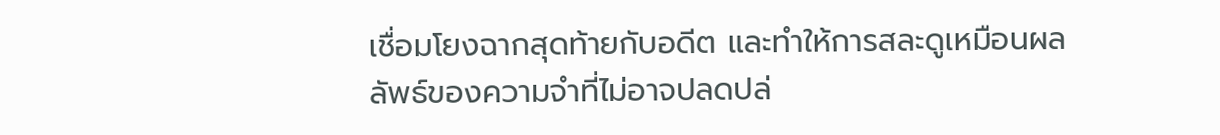เชื่อมโยงฉากสุดท้ายกับอดีต และทำให้การสละดูเหมือนผลลัพธ์ของความจำที่ไม่อาจปลดปล่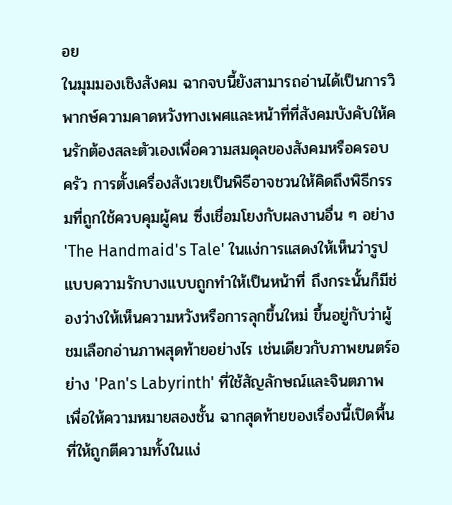อย
ในมุมมองเชิงสังคม ฉากจบนี้ยังสามารถอ่านได้เป็นการวิพากษ์ความคาดหวังทางเพศและหน้าที่ที่สังคมบังคับให้คนรักต้องสละตัวเองเพื่อความสมดุลของสังคมหรือครอบครัว การตั้งเครื่องสังเวยเป็นพิธีอาจชวนให้คิดถึงพิธีกรรมที่ถูกใช้ควบคุมผู้คน ซึ่งเชื่อมโยงกับผลงานอื่น ๆ อย่าง 'The Handmaid's Tale' ในแง่การแสดงให้เห็นว่ารูปแบบความรักบางแบบถูกทำให้เป็นหน้าที่ ถึงกระนั้นก็มีช่องว่างให้เห็นความหวังหรือการลุกขึ้นใหม่ ขึ้นอยู่กับว่าผู้ชมเลือกอ่านภาพสุดท้ายอย่างไร เช่นเดียวกับภาพยนตร์อย่าง 'Pan's Labyrinth' ที่ใช้สัญลักษณ์และจินตภาพเพื่อให้ความหมายสองชั้น ฉากสุดท้ายของเรื่องนี้เปิดพื้นที่ให้ถูกตีความทั้งในแง่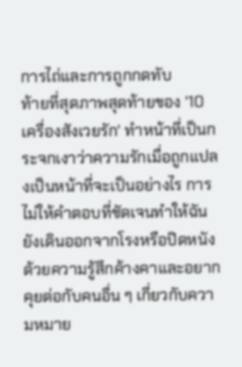การไถ่และการถูกกดทับ
ท้ายที่สุดภาพสุดท้ายของ '10 เครื่องสังเวยรัก' ทำหน้าที่เป็นกระจกเงาว่าความรักเมื่อถูกแปลงเป็นหน้าที่จะเป็นอย่างไร การไม่ให้คำตอบที่ชัดเจนทำให้ฉันยังเดินออกจากโรงหรือปิดหนังด้วยความรู้สึกค้างคาและอยากคุยต่อกับคนอื่น ๆ เกี่ยวกับความหมาย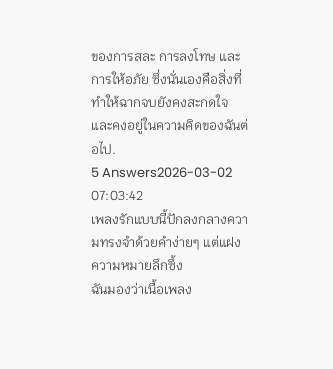ของการสละ การลงโทษ และการให้อภัย ซึ่งนั่นเองคือสิ่งที่ทำให้ฉากจบยังคงสะกดใจและคงอยู่ในความคิดของฉันต่อไป.
5 Answers2026-03-02 07:03:42
เพลงรักแบบนี้ปักลงกลางความทรงจำด้วยคำง่ายๆ แต่แฝงความหมายลึกซึ้ง
ฉันมองว่าเนื้อเพลง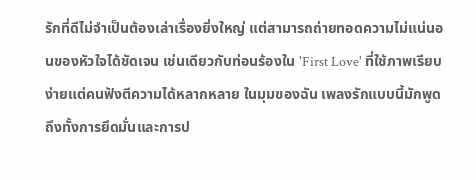รักที่ดีไม่จำเป็นต้องเล่าเรื่องยิ่งใหญ่ แต่สามารถถ่ายทอดความไม่แน่นอนของหัวใจได้ชัดเจน เช่นเดียวกับท่อนร้องใน 'First Love' ที่ใช้ภาพเรียบง่ายแต่คนฟังตีความได้หลากหลาย ในมุมของฉัน เพลงรักแบบนี้มักพูดถึงทั้งการยึดมั่นและการป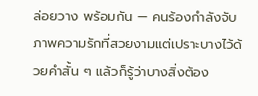ล่อยวาง พร้อมกัน — คนร้องกำลังจับภาพความรักที่สวยงามแต่เปราะบางไว้ด้วยคำสั้น ๆ แล้วก็รู้ว่าบางสิ่งต้อง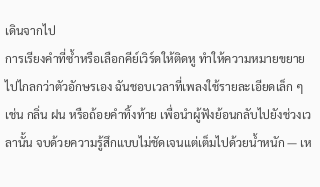เดินจากไป
การเรียงคำที่ซ้ำหรือเลือกคีย์เวิร์ดให้ติดหู ทำให้ความหมายขยายไปไกลกว่าตัวอักษรเอง ฉันชอบเวลาที่เพลงใช้รายละเอียดเล็ก ๆ เช่น กลิ่น ฝน หรือถ้อยคำทิ้งท้าย เพื่อนำผู้ฟังย้อนกลับไปยังช่วงเวลานั้น จบด้วยความรู้สึกแบบไม่ชัดเจนแต่เต็มไปด้วยน้ำหนัก — เห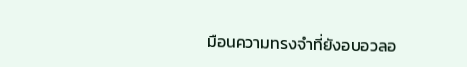มือนความทรงจำที่ยังอบอวลอ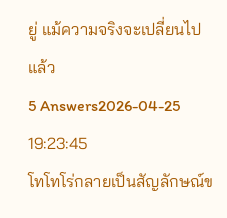ยู่ แม้ความจริงจะเปลี่ยนไปแล้ว
5 Answers2026-04-25 19:23:45
โทโทโร่กลายเป็นสัญลักษณ์ข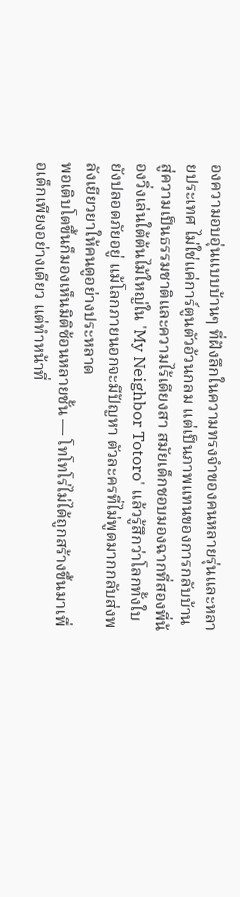องความอบอุ่นแบบบ้านๆ ที่ฝังลึกในความทรงจำของคนหลายรุ่นและหลายประเทศ ไม่ใช่แค่การ์ตูนตัวอ้วนกลม แต่เป็นภาพแทนของการกลับบ้านสู่ความเป็นธรรมชาติและความไร้เดียงสา สมัยเด็กชอบมองฉากที่สองพี่น้องวิ่งเล่นใต้ต้นไม้ใหญ่ใน 'My Neighbor Totoro' แล้วรู้สึกว่าโลกทั้งใบยังปลอดภัยอยู่ แม้โลกภายนอกจะมีปัญหา ตัวละครที่ไม่พูดมากกลับส่งพลังเยียวยาให้คนดูอย่างประหลาด
พอเติบโตขึ้นก็มองเห็นมิติซ้อนหลายชั้น — โทโทโร่ไม่ได้ถูกสร้างขึ้นมาเพื่อเด็กเพียงอย่างเดียว แต่ทำหน้าที่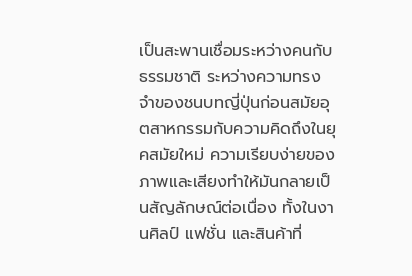เป็นสะพานเชื่อมระหว่างคนกับธรรมชาติ ระหว่างความทรงจำของชนบทญี่ปุ่นก่อนสมัยอุตสาหกรรมกับความคิดถึงในยุคสมัยใหม่ ความเรียบง่ายของภาพและเสียงทำให้มันกลายเป็นสัญลักษณ์ต่อเนื่อง ทั้งในงานศิลป์ แฟชั่น และสินค้าที่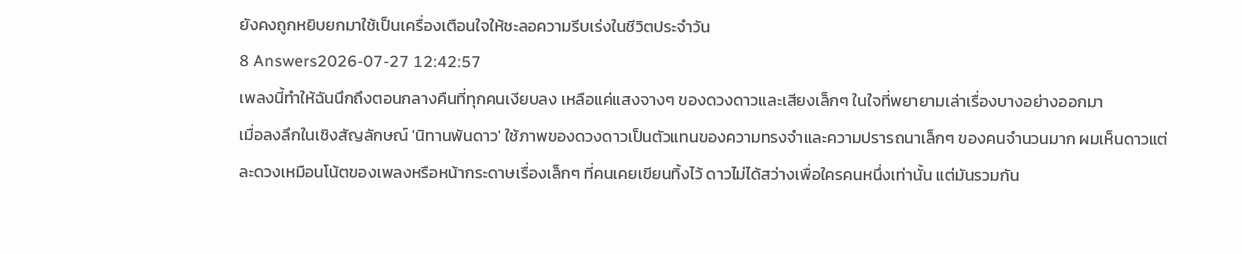ยังคงถูกหยิบยกมาใช้เป็นเครื่องเตือนใจให้ชะลอความรีบเร่งในชีวิตประจำวัน
8 Answers2026-07-27 12:42:57
เพลงนี้ทำให้ฉันนึกถึงตอนกลางคืนที่ทุกคนเงียบลง เหลือแค่แสงจางๆ ของดวงดาวและเสียงเล็กๆ ในใจที่พยายามเล่าเรื่องบางอย่างออกมา
เมื่อลงลึกในเชิงสัญลักษณ์ 'นิทานพันดาว' ใช้ภาพของดวงดาวเป็นตัวแทนของความทรงจำและความปรารถนาเล็กๆ ของคนจำนวนมาก ผมเห็นดาวแต่ละดวงเหมือนโน้ตของเพลงหรือหน้ากระดาษเรื่องเล็กๆ ที่คนเคยเขียนทิ้งไว้ ดาวไม่ได้สว่างเพื่อใครคนหนึ่งเท่านั้น แต่มันรวมกัน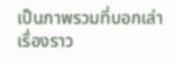เป็นภาพรวมที่บอกเล่าเรื่องราว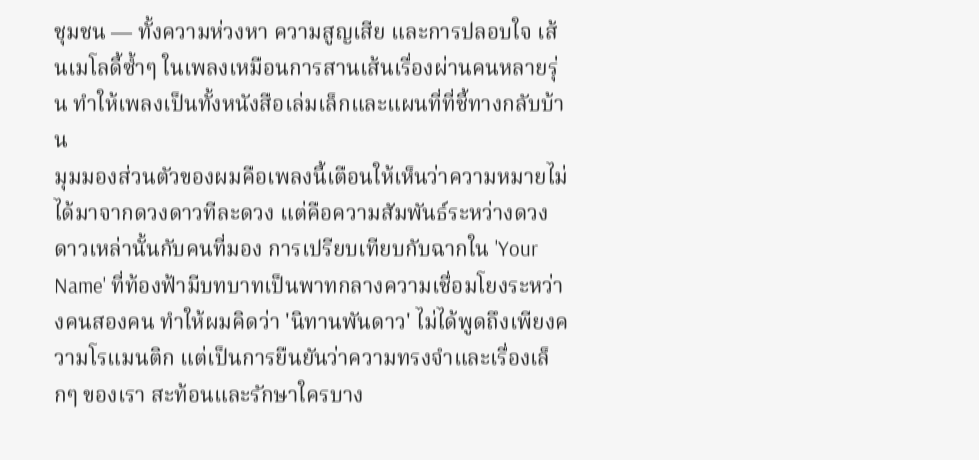ชุมชน — ทั้งความห่วงหา ความสูญเสีย และการปลอบใจ เส้นเมโลดี้ซ้ำๆ ในเพลงเหมือนการสานเส้นเรื่องผ่านคนหลายรุ่น ทำให้เพลงเป็นทั้งหนังสือเล่มเล็กและแผนที่ที่ชี้ทางกลับบ้าน
มุมมองส่วนตัวของผมคือเพลงนี้เตือนให้เห็นว่าความหมายไม่ได้มาจากดวงดาวทีละดวง แต่คือความสัมพันธ์ระหว่างดวงดาวเหล่านั้นกับคนที่มอง การเปรียบเทียบกับฉากใน 'Your Name' ที่ท้องฟ้ามีบทบาทเป็นพาทกลางความเชื่อมโยงระหว่างคนสองคน ทำให้ผมคิดว่า 'นิทานพันดาว' ไม่ได้พูดถึงเพียงความโรแมนติก แต่เป็นการยืนยันว่าความทรงจำและเรื่องเล็กๆ ของเรา สะท้อนและรักษาใครบาง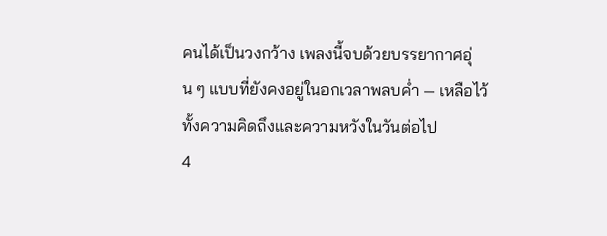คนได้เป็นวงกว้าง เพลงนี้จบด้วยบรรยากาศอุ่น ๆ แบบที่ยังคงอยู่ในอกเวลาพลบค่ำ — เหลือไว้ทั้งความคิดถึงและความหวังในวันต่อไป
4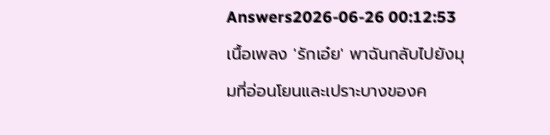Answers2026-06-26 00:12:53
เนื้อเพลง 'รักเอ๋ย' พาฉันกลับไปยังมุมที่อ่อนโยนและเปราะบางของค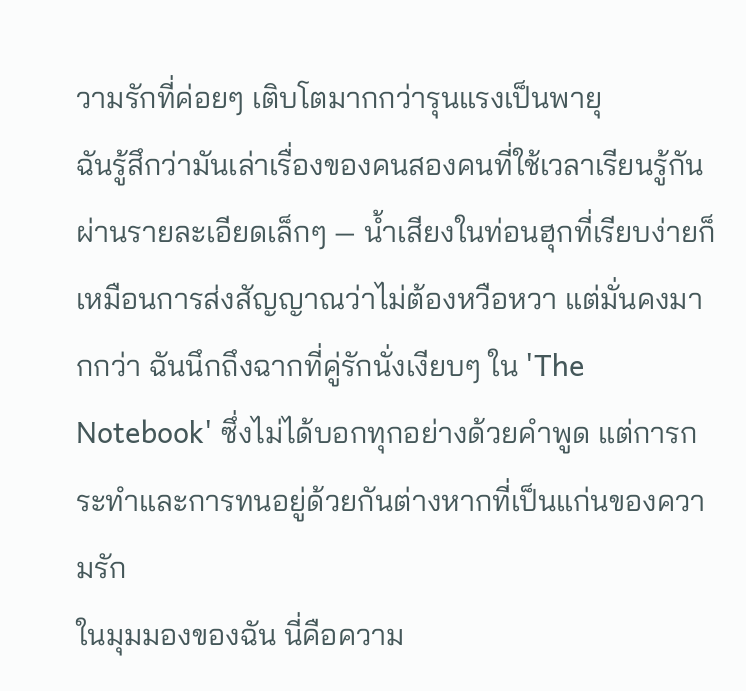วามรักที่ค่อยๆ เติบโตมากกว่ารุนแรงเป็นพายุ
ฉันรู้สึกว่ามันเล่าเรื่องของคนสองคนที่ใช้เวลาเรียนรู้กันผ่านรายละเอียดเล็กๆ — น้ำเสียงในท่อนฮุกที่เรียบง่ายก็เหมือนการส่งสัญญาณว่าไม่ต้องหวือหวา แต่มั่นคงมากกว่า ฉันนึกถึงฉากที่คู่รักนั่งเงียบๆ ใน 'The Notebook' ซึ่งไม่ได้บอกทุกอย่างด้วยคำพูด แต่การกระทำและการทนอยู่ด้วยกันต่างหากที่เป็นแก่นของความรัก
ในมุมมองของฉัน นี่คือความ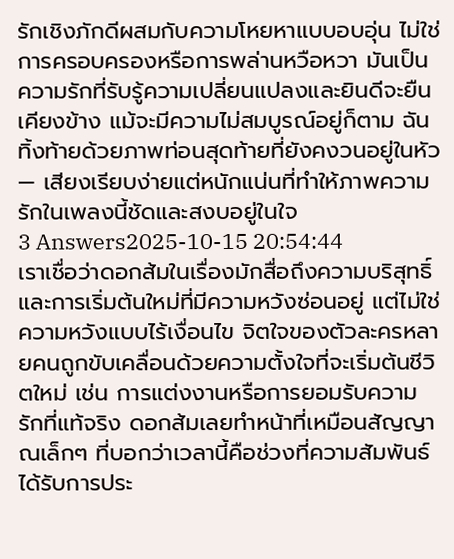รักเชิงภักดีผสมกับความโหยหาแบบอบอุ่น ไม่ใช่การครอบครองหรือการพล่านหวือหวา มันเป็นความรักที่รับรู้ความเปลี่ยนแปลงและยินดีจะยืนเคียงข้าง แม้จะมีความไม่สมบูรณ์อยู่ก็ตาม ฉันทิ้งท้ายด้วยภาพท่อนสุดท้ายที่ยังคงวนอยู่ในหัว — เสียงเรียบง่ายแต่หนักแน่นที่ทำให้ภาพความรักในเพลงนี้ชัดและสงบอยู่ในใจ
3 Answers2025-10-15 20:54:44
เราเชื่อว่าดอกส้มในเรื่องมักสื่อถึงความบริสุทธิ์และการเริ่มต้นใหม่ที่มีความหวังซ่อนอยู่ แต่ไม่ใช่ความหวังแบบไร้เงื่อนไข จิตใจของตัวละครหลายคนถูกขับเคลื่อนด้วยความตั้งใจที่จะเริ่มต้นชีวิตใหม่ เช่น การแต่งงานหรือการยอมรับความรักที่แท้จริง ดอกส้มเลยทำหน้าที่เหมือนสัญญาณเล็กๆ ที่บอกว่าเวลานี้คือช่วงที่ความสัมพันธ์ได้รับการประ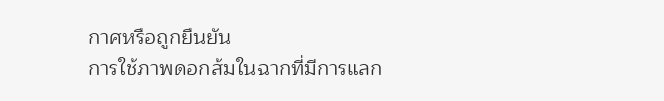กาศหรือถูกยืนยัน
การใช้ภาพดอกส้มในฉากที่มีการแลก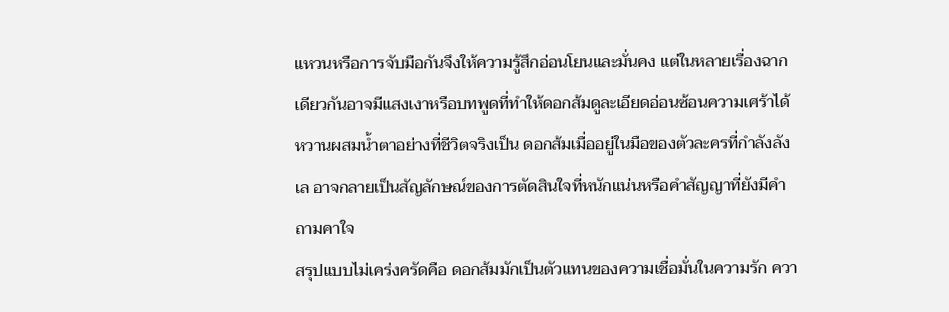แหวนหรือการจับมือกันจึงให้ความรู้สึกอ่อนโยนและมั่นคง แต่ในหลายเรื่องฉากเดียวกันอาจมีแสงเงาหรือบทพูดที่ทำให้ดอกส้มดูละเอียดอ่อนซ้อนความเศร้าได้ หวานผสมน้ำตาอย่างที่ชีวิตจริงเป็น ดอกส้มเมื่ออยู่ในมือของตัวละครที่กำลังลังเล อาจกลายเป็นสัญลักษณ์ของการตัดสินใจที่หนักแน่นหรือคำสัญญาที่ยังมีคำถามคาใจ
สรุปแบบไม่เคร่งครัดคือ ดอกส้มมักเป็นตัวแทนของความเชื่อมั่นในความรัก ควา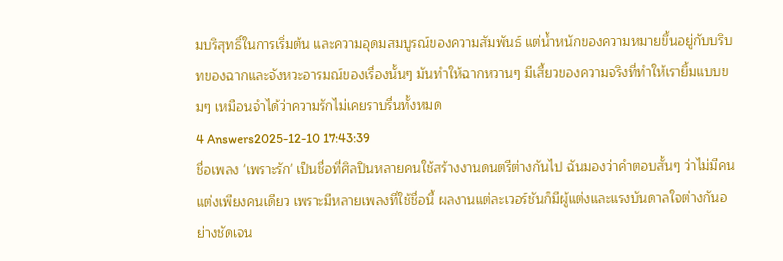มบริสุทธิ์ในการเริ่มต้น และความอุดมสมบูรณ์ของความสัมพันธ์ แต่น้ำหนักของความหมายขึ้นอยู่กับบริบทของฉากและจังหวะอารมณ์ของเรื่องนั้นๆ มันทำให้ฉากหวานๆ มีเสี้ยวของความจริงที่ทำให้เรายิ้มแบบขมๆ เหมือนจำได้ว่าความรักไม่เคยราบรื่นทั้งหมด
4 Answers2025-12-10 17:43:39
ชื่อเพลง 'เพราะรัก' เป็นชื่อที่ศิลปินหลายคนใช้สร้างงานดนตรีต่างกันไป ฉันมองว่าคำตอบสั้นๆ ว่าไม่มีคนแต่งเพียงคนเดียว เพราะมีหลายเพลงที่ใช้ชื่อนี้ ผลงานแต่ละเวอร์ชันก็มีผู้แต่งและแรงบันดาลใจต่างกันอย่างชัดเจน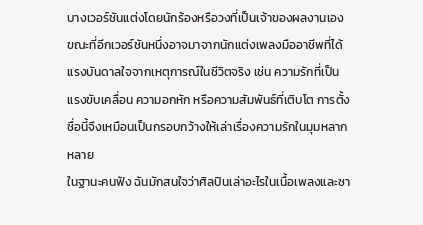บางเวอร์ชันแต่งโดยนักร้องหรือวงที่เป็นเจ้าของผลงานเอง ขณะที่อีกเวอร์ชันหนึ่งอาจมาจากนักแต่งเพลงมืออาชีพที่ได้แรงบันดาลใจจากเหตุการณ์ในชีวิตจริง เช่น ความรักที่เป็นแรงขับเคลื่อน ความอกหัก หรือความสัมพันธ์ที่เติบโต การตั้งชื่อนี้จึงเหมือนเป็นกรอบกว้างให้เล่าเรื่องความรักในมุมหลากหลาย
ในฐานะคนฟัง ฉันมักสนใจว่าศิลปินเล่าอะไรในเนื้อเพลงและซา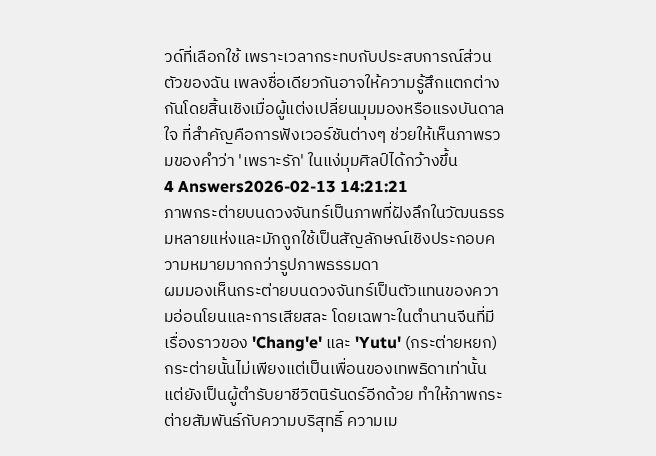วด์ที่เลือกใช้ เพราะเวลากระทบกับประสบการณ์ส่วนตัวของฉัน เพลงชื่อเดียวกันอาจให้ความรู้สึกแตกต่างกันโดยสิ้นเชิงเมื่อผู้แต่งเปลี่ยนมุมมองหรือแรงบันดาลใจ ที่สำคัญคือการฟังเวอร์ชันต่างๆ ช่วยให้เห็นภาพรวมของคำว่า 'เพราะรัก' ในแง่มุมศิลป์ได้กว้างขึ้น
4 Answers2026-02-13 14:21:21
ภาพกระต่ายบนดวงจันทร์เป็นภาพที่ฝังลึกในวัฒนธรรมหลายแห่งและมักถูกใช้เป็นสัญลักษณ์เชิงประกอบความหมายมากกว่ารูปภาพธรรมดา
ผมมองเห็นกระต่ายบนดวงจันทร์เป็นตัวแทนของความอ่อนโยนและการเสียสละ โดยเฉพาะในตำนานจีนที่มีเรื่องราวของ 'Chang'e' และ 'Yutu' (กระต่ายหยก) กระต่ายนั้นไม่เพียงแต่เป็นเพื่อนของเทพธิดาเท่านั้น แต่ยังเป็นผู้ตำรับยาชีวิตนิรันดร์อีกด้วย ทำให้ภาพกระต่ายสัมพันธ์กับความบริสุทธิ์ ความเม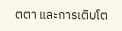ตตา และการเติบโต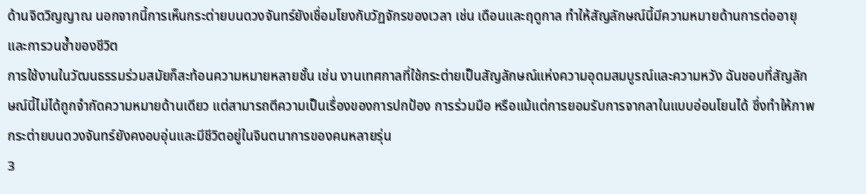ด้านจิตวิญญาณ นอกจากนี้การเห็นกระต่ายบนดวงจันทร์ยังเชื่อมโยงกับวัฏจักรของเวลา เช่น เดือนและฤดูกาล ทำให้สัญลักษณ์นี้มีความหมายด้านการต่ออายุและการวนซ้ำของชีวิต
การใช้งานในวัฒนธรรมร่วมสมัยก็สะท้อนความหมายหลายชั้น เช่น งานเทศกาลที่ใช้กระต่ายเป็นสัญลักษณ์แห่งความอุดมสมบูรณ์และความหวัง ฉันชอบที่สัญลักษณ์นี้ไม่ได้ถูกจำกัดความหมายด้านเดียว แต่สามารถตีความเป็นเรื่องของการปกป้อง การร่วมมือ หรือแม้แต่การยอมรับการจากลาในแบบอ่อนโยนได้ ซึ่งทำให้ภาพกระต่ายบนดวงจันทร์ยังคงอบอุ่นและมีชีวิตอยู่ในจินตนาการของคนหลายรุ่น
3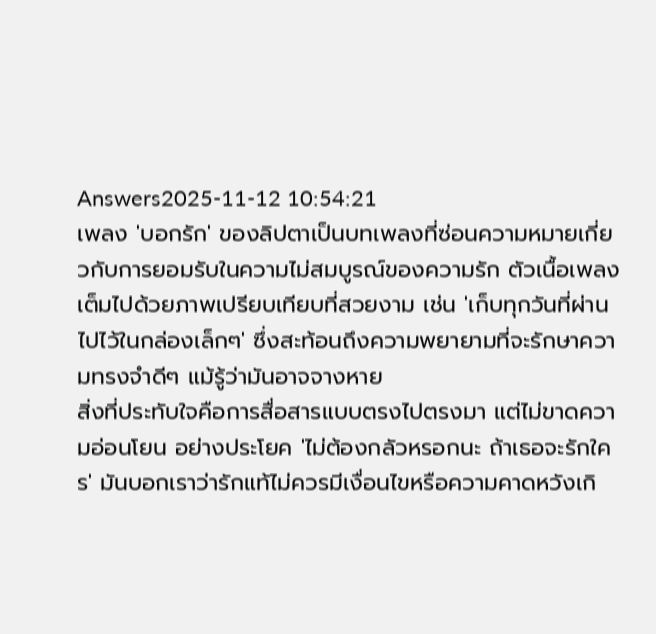Answers2025-11-12 10:54:21
เพลง 'บอกรัก' ของลิปตาเป็นบทเพลงที่ซ่อนความหมายเกี่ยวกับการยอมรับในความไม่สมบูรณ์ของความรัก ตัวเนื้อเพลงเต็มไปด้วยภาพเปรียบเทียบที่สวยงาม เช่น 'เก็บทุกวันที่ผ่านไปไว้ในกล่องเล็กๆ' ซึ่งสะท้อนถึงความพยายามที่จะรักษาความทรงจำดีๆ แม้รู้ว่ามันอาจจางหาย
สิ่งที่ประทับใจคือการสื่อสารแบบตรงไปตรงมา แต่ไม่ขาดความอ่อนโยน อย่างประโยค 'ไม่ต้องกลัวหรอกนะ ถ้าเธอจะรักใคร' มันบอกเราว่ารักแท้ไม่ควรมีเงื่อนไขหรือความคาดหวังเกิ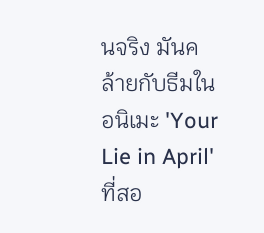นจริง มันคล้ายกับธีมในอนิเมะ 'Your Lie in April' ที่สอ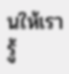นให้เรารู้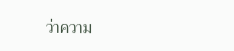ว่าความ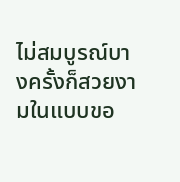ไม่สมบูรณ์บางครั้งก็สวยงามในแบบขอ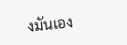งมันเอง